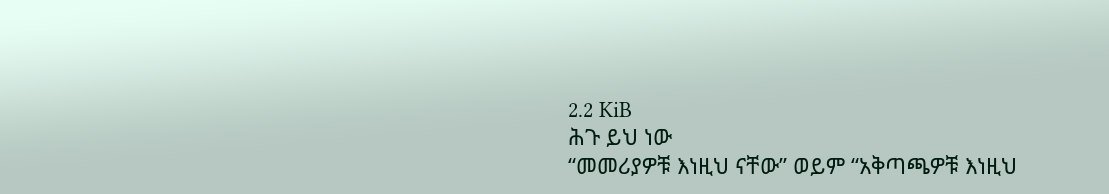2.2 KiB
ሕጉ ይህ ነው
“መመሪያዎቹ እነዚህ ናቸው” ወይም “አቅጣጫዎቹ እነዚህ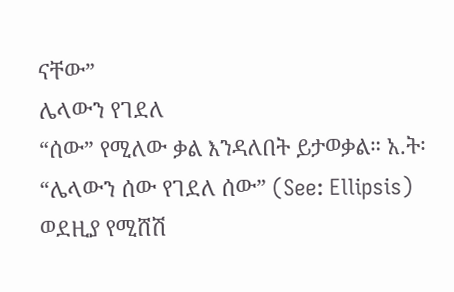ናቸው”
ሌላውን የገደለ
“ሰው” የሚለው ቃል እንዳለበት ይታወቃል። አ.ት፡ “ሌላውን ሰው የገደለ ሰው” (See: Ellipsis)
ወደዚያ የሚሸሽ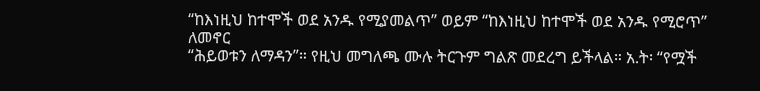“ከእነዚህ ከተሞች ወደ አንዱ የሚያመልጥ” ወይም “ከእነዚህ ከተሞች ወደ አንዱ የሚሮጥ”
ለመኖር
“ሕይወቱን ለማዳን”። የዚህ መግለጫ ሙሉ ትርጉም ግልጽ መደረግ ይችላል። አ.ት፡ “የሟች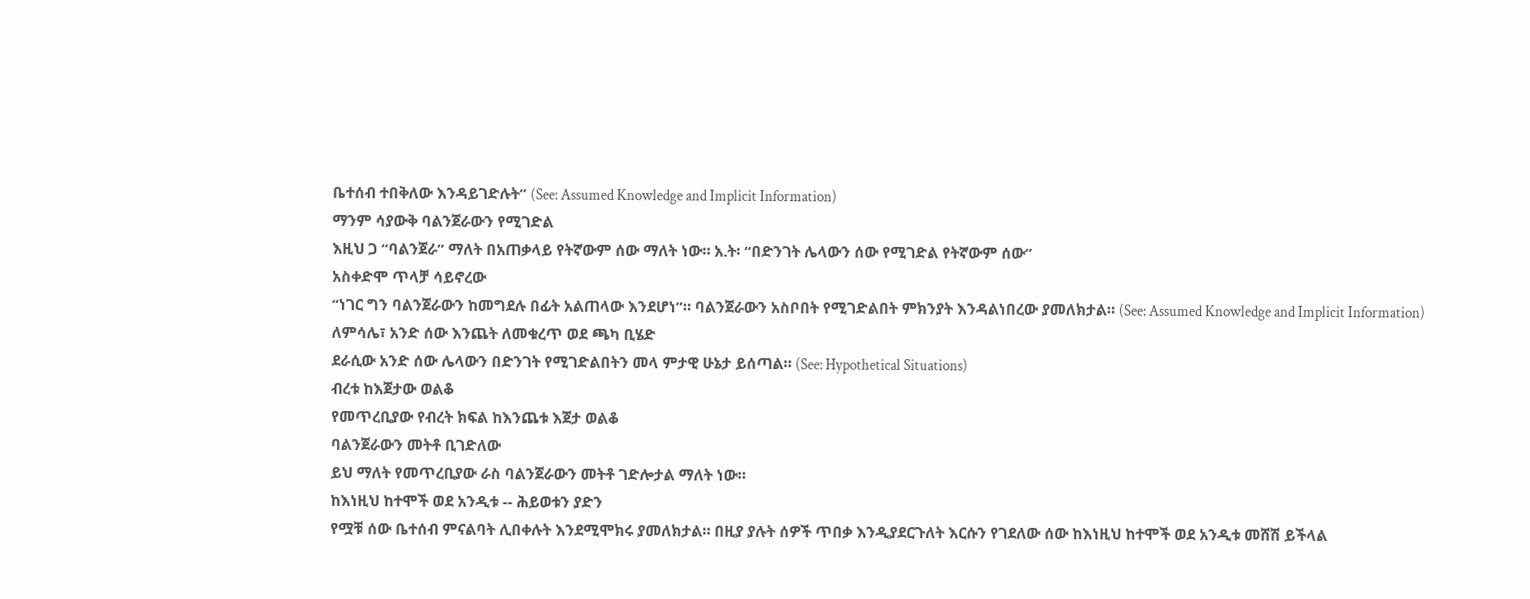ቤተሰብ ተበቅለው እንዳይገድሉት” (See: Assumed Knowledge and Implicit Information)
ማንም ሳያውቅ ባልንጀራውን የሚገድል
እዚህ ጋ “ባልንጀራ” ማለት በአጠቃላይ የትኛውም ሰው ማለት ነው። አ.ት፡ “በድንገት ሌላውን ሰው የሚገድል የትኛውም ሰው”
አስቀድሞ ጥላቻ ሳይኖረው
“ነገር ግን ባልንጀራውን ከመግደሉ በፊት አልጠላው እንደሆነ”። ባልንጀራውን አስቦበት የሚገድልበት ምክንያት እንዳልነበረው ያመለክታል። (See: Assumed Knowledge and Implicit Information)
ለምሳሌ፣ አንድ ሰው እንጨት ለመቁረጥ ወደ ጫካ ቢሄድ
ደራሲው አንድ ሰው ሌላውን በድንገት የሚገድልበትን መላ ምታዊ ሁኔታ ይሰጣል። (See: Hypothetical Situations)
ብረቱ ከእጀታው ወልቆ
የመጥረቢያው የብረት ክፍል ከእንጨቱ እጀታ ወልቆ
ባልንጀራውን መትቶ ቢገድለው
ይህ ማለት የመጥረቢያው ራስ ባልንጀራውን መትቶ ገድሎታል ማለት ነው።
ከእነዚህ ከተሞች ወደ አንዲቱ -- ሕይወቱን ያድን
የሟቹ ሰው ቤተሰብ ምናልባት ሊበቀሉት እንደሚሞክሩ ያመለክታል። በዚያ ያሉት ሰዎች ጥበቃ እንዲያደርጉለት እርሱን የገደለው ሰው ከእነዚህ ከተሞች ወደ አንዲቱ መሸሽ ይችላል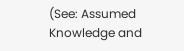(See: Assumed Knowledge and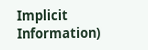Implicit Information)